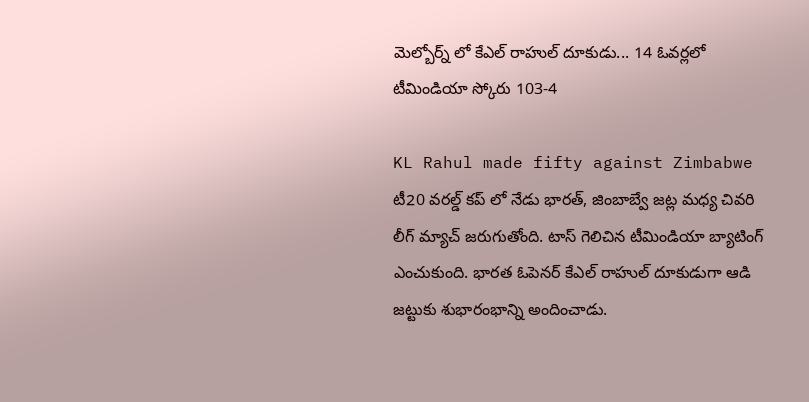మెల్బోర్న్ లో కేఎల్ రాహుల్ దూకుడు... 14 ఓవర్లలో టీమిండియా స్కోరు 103-4

KL Rahul made fifty against Zimbabwe
టీ20 వరల్డ్ కప్ లో నేడు భారత్, జింబాబ్వే జట్ల మధ్య చివరి లీగ్ మ్యాచ్ జరుగుతోంది. టాస్ గెలిచిన టీమిండియా బ్యాటింగ్ ఎంచుకుంది. భారత ఓపెనర్ కేఎల్ రాహుల్ దూకుడుగా ఆడి జట్టుకు శుభారంభాన్ని అందించాడు.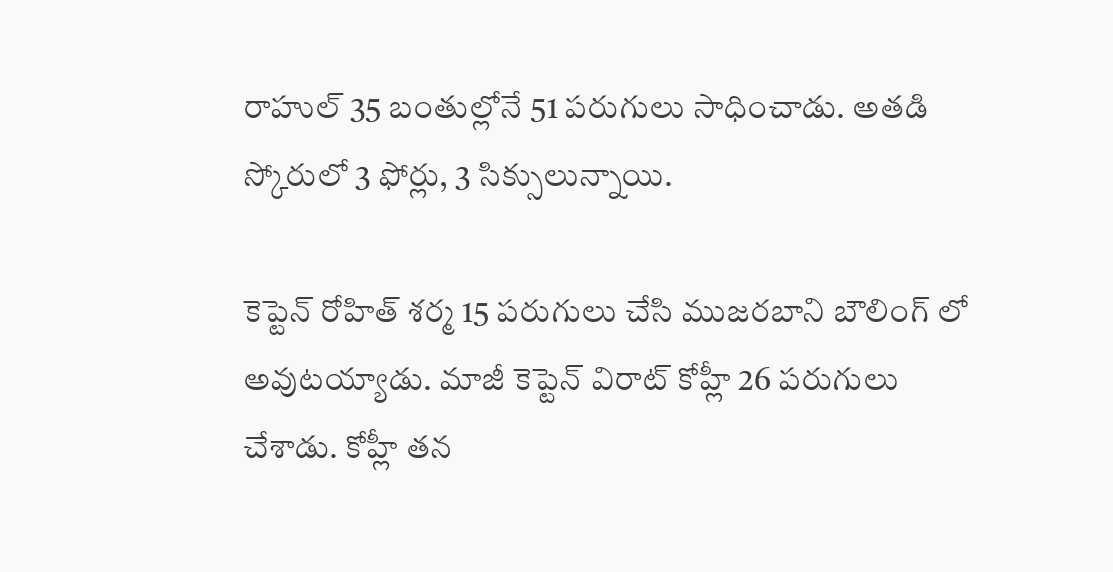రాహుల్ 35 బంతుల్లోనే 51 పరుగులు సాధించాడు. అతడి స్కోరులో 3 ఫోర్లు, 3 సిక్సులున్నాయి.

కెప్టెన్ రోహిత్ శర్మ 15 పరుగులు చేసి ముజరబాని బౌలింగ్ లో అవుటయ్యాడు. మాజీ కెప్టెన్ విరాట్ కోహ్లీ 26 పరుగులు చేశాడు. కోహ్లీ తన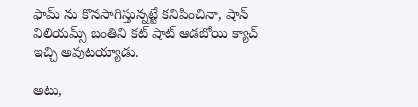ఫామ్ ను కొనసాగిస్తున్నట్టే కనిపించినా, షాన్ విలియమ్స్ బంతిని కట్ షాట్ ఆడబోయి క్యాచ్ ఇచ్చి అవుటయ్యాడు.

అటు,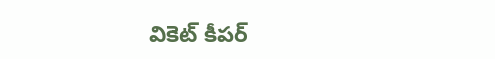వికెట్ కీపర్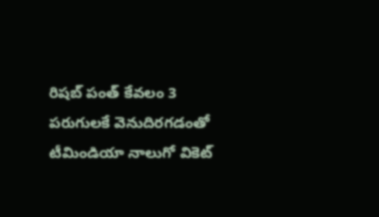రిషబ్ పంత్ కేవలం 3 పరుగులకే వెనుదిరగడంతో టీమిండియా నాలుగో వికెట్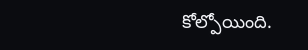కోల్పోయింది.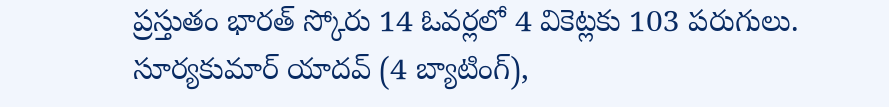ప్రస్తుతం భారత్ స్కోరు 14 ఓవర్లలో 4 వికెట్లకు 103 పరుగులు. సూర్యకుమార్ యాదవ్ (4 బ్యాటింగ్),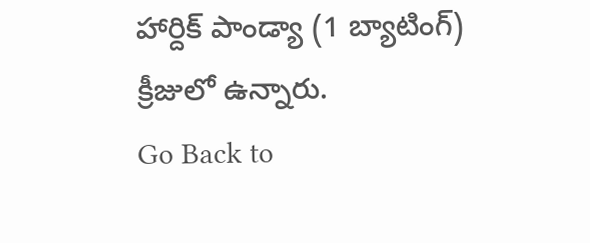హార్దిక్ పాండ్యా (1 బ్యాటింగ్) క్రీజులో ఉన్నారు.
Go Back to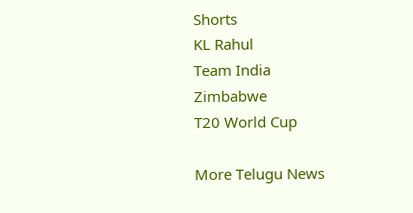Shorts
KL Rahul
Team India
Zimbabwe
T20 World Cup

More Telugu News